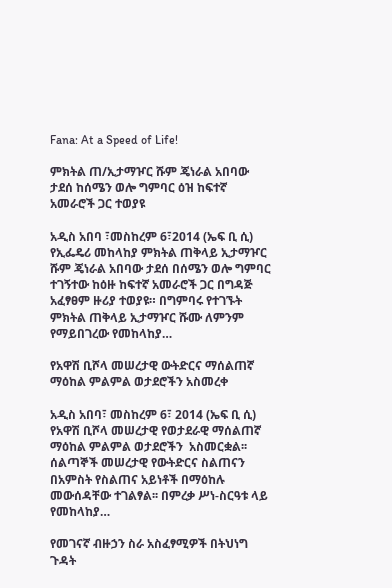Fana: At a Speed of Life!

ምክትል ጠ/ኢታማዦር ሹም ጄነራል አበባው ታደሰ ከሰሜን ወሎ ግምባር ዕዝ ከፍተኛ አመራሮች ጋር ተወያዩ

አዲስ አበባ ፣መስከረም 6፣2014 (ኤፍ ቢ ሲ) የኢፌዴሪ መከላከያ ምክትል ጠቅላይ ኢታማዦር ሹም ጄነራል አበባው ታደሰ በሰሜን ወሎ ግምባር ተገኝተው ከዕዙ ከፍተኛ አመራሮች ጋር በግዳጅ አፈፃፀም ዙሪያ ተወያዩ። በግምባሩ የተገኙት ምክትል ጠቅላይ ኢታማዦር ሹሙ ለምንም የማይበገረው የመከላከያ…

የአዋሽ ቢሾላ መሠረታዊ ውትድርና ማሰልጠኛ ማዕከል ምልምል ወታደሮችን አስመረቀ

አዲስ አበባ፣ መስከረም 6፣ 2014 (ኤፍ ቢ ሲ) የአዋሽ ቢሾላ መሠረታዊ የወታደራዊ ማሰልጠኛ ማዕከል ምልምል ወታደሮችን  አስመርቋል፡፡ ሰልጣኞች መሠረታዊ የውትድርና ስልጠናን በአምስት የስልጠና አይነቶች በማዕከሉ  መውሰዳቸው ተገልፃል፡፡ በምረቃ ሥነ-ስርዓቱ ላይ የመከላከያ…

የመገናኛ ብዙኃን ስራ አስፈፃሚዎች በትህነግ ጉዳት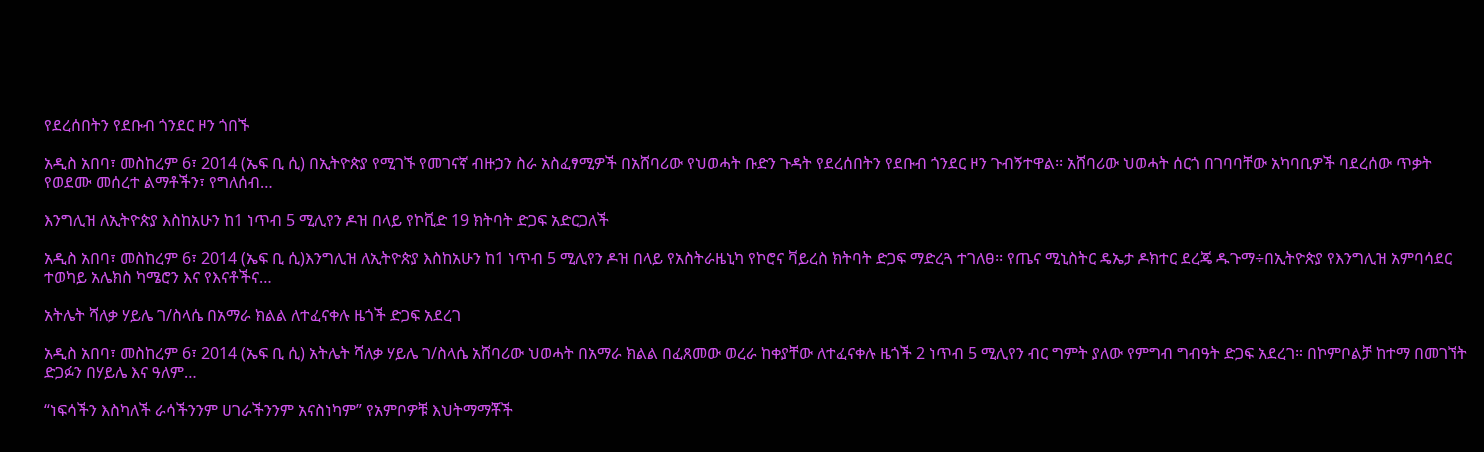የደረሰበትን የደቡብ ጎንደር ዞን ጎበኙ

አዲስ አበባ፣ መስከረም 6፣ 2014 (ኤፍ ቢ ሲ) በኢትዮጵያ የሚገኙ የመገናኛ ብዙኃን ስራ አስፈፃሚዎች በአሸባሪው የህወሓት ቡድን ጉዳት የደረሰበትን የደቡብ ጎንደር ዞን ጉብኝተዋል፡፡ አሸባሪው ህወሓት ሰርጎ በገባባቸው አካባቢዎች ባደረሰው ጥቃት የወደሙ መሰረተ ልማቶችን፣ የግለሰብ…

እንግሊዝ ለኢትዮጵያ እስከአሁን ከ1 ነጥብ 5 ሚሊየን ዶዝ በላይ የኮቪድ 19 ክትባት ድጋፍ አድርጋለች

አዲስ አበባ፣ መስከረም 6፣ 2014 (ኤፍ ቢ ሲ)እንግሊዝ ለኢትዮጵያ እስከአሁን ከ1 ነጥብ 5 ሚሊየን ዶዝ በላይ የአስትራዜኒካ የኮሮና ቫይረስ ክትባት ድጋፍ ማድረጓ ተገለፀ፡፡ የጤና ሚኒስትር ዴኤታ ዶክተር ደረጄ ዱጉማ÷በኢትዮጵያ የእንግሊዝ አምባሳደር ተወካይ አሌክስ ካሜሮን እና የእናቶችና…

አትሌት ሻለቃ ሃይሌ ገ/ስላሴ በአማራ ክልል ለተፈናቀሉ ዜጎች ድጋፍ አደረገ

አዲስ አበባ፣ መስከረም 6፣ 2014 (ኤፍ ቢ ሲ) አትሌት ሻለቃ ሃይሌ ገ/ስላሴ አሸባሪው ህወሓት በአማራ ክልል በፈጸመው ወረራ ከቀያቸው ለተፈናቀሉ ዜጎች 2 ነጥብ 5 ሚሊየን ብር ግምት ያለው የምግብ ግብዓት ድጋፍ አደረገ። በኮምቦልቻ ከተማ በመገኘት ድጋፉን በሃይሌ እና ዓለም…

“ነፍሳችን እስካለች ራሳችንንም ሀገራችንንም አናስነካም” የአምቦዎቹ እህትማማቾች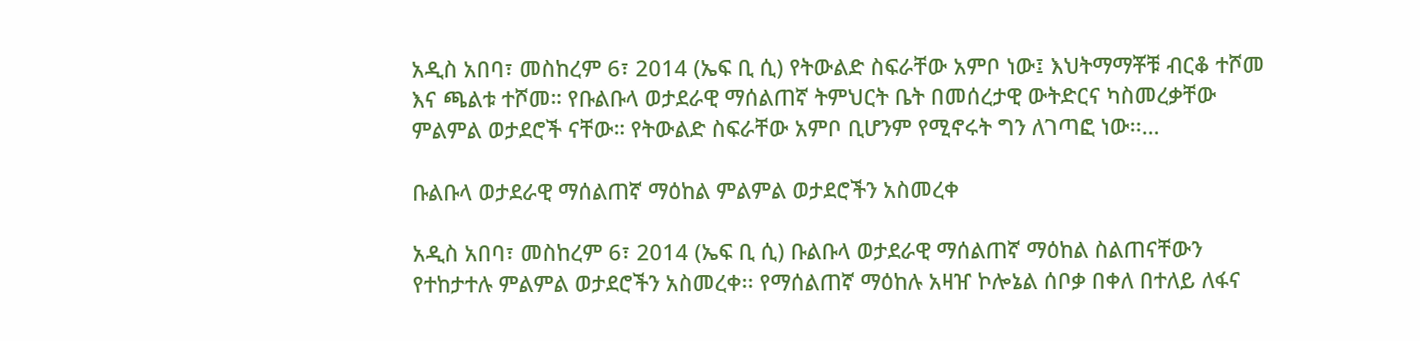አዲስ አበባ፣ መስከረም 6፣ 2014 (ኤፍ ቢ ሲ) የትውልድ ስፍራቸው አምቦ ነው፤ እህትማማቾቹ ብርቆ ተሾመ እና ጫልቱ ተሾመ። የቡልቡላ ወታደራዊ ማሰልጠኛ ትምህርት ቤት በመሰረታዊ ውትድርና ካስመረቃቸው ምልምል ወታደሮች ናቸው። የትውልድ ስፍራቸው አምቦ ቢሆንም የሚኖሩት ግን ለገጣፎ ነው፡፡…

ቡልቡላ ወታደራዊ ማሰልጠኛ ማዕከል ምልምል ወታደሮችን አስመረቀ

አዲስ አበባ፣ መስከረም 6፣ 2014 (ኤፍ ቢ ሲ) ቡልቡላ ወታደራዊ ማሰልጠኛ ማዕከል ስልጠናቸውን የተከታተሉ ምልምል ወታደሮችን አስመረቀ፡፡ የማሰልጠኛ ማዕከሉ አዛዠ ኮሎኔል ሰቦቃ በቀለ በተለይ ለፋና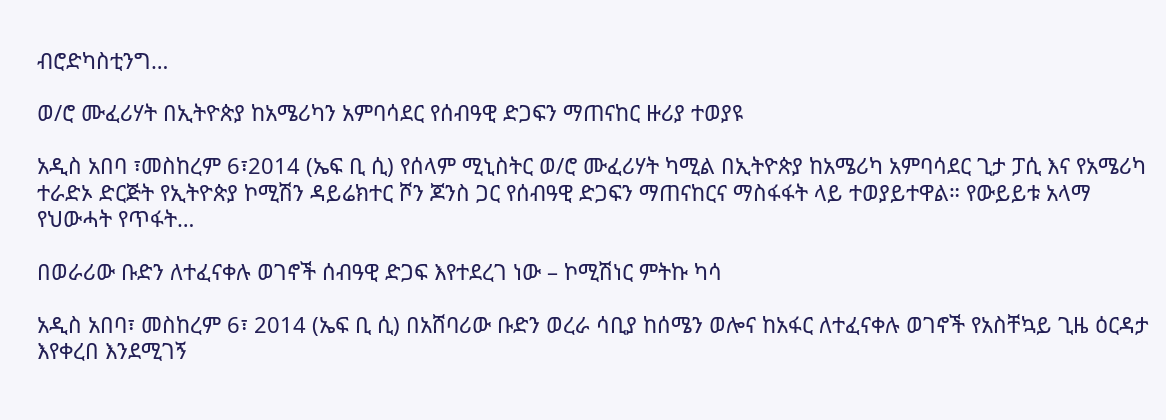ብሮድካስቲንግ…

ወ/ሮ ሙፈሪሃት በኢትዮጵያ ከአሜሪካን አምባሳደር የሰብዓዊ ድጋፍን ማጠናከር ዙሪያ ተወያዩ

አዲስ አበባ ፣መስከረም 6፣2014 (ኤፍ ቢ ሲ) የሰላም ሚኒስትር ወ/ሮ ሙፈሪሃት ካሚል በኢትዮጵያ ከአሜሪካ አምባሳደር ጊታ ፓሲ እና የአሜሪካ ተራድኦ ድርጅት የኢትዮጵያ ኮሚሽን ዳይሬክተር ሾን ጆንስ ጋር የሰብዓዊ ድጋፍን ማጠናከርና ማስፋፋት ላይ ተወያይተዋል። የውይይቱ አላማ የህውሓት የጥፋት…

በወራሪው ቡድን ለተፈናቀሉ ወገኖች ሰብዓዊ ድጋፍ እየተደረገ ነው – ኮሚሽነር ምትኩ ካሳ

አዲስ አበባ፣ መስከረም 6፣ 2014 (ኤፍ ቢ ሲ) በአሸባሪው ቡድን ወረራ ሳቢያ ከሰሜን ወሎና ከአፋር ለተፈናቀሉ ወገኖች የአስቸኳይ ጊዜ ዕርዳታ እየቀረበ እንደሚገኝ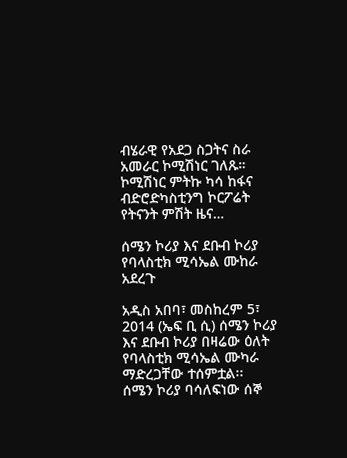ብሄራዊ የአደጋ ስጋትና ስራ አመራር ኮሚሽነር ገለጹ። ኮሚሽነር ምትኩ ካሳ ከፋና ብድሮድካስቲንግ ኮርፖሬት የትናንት ምሽት ዜና…

ሰሜን ኮሪያ እና ደቡብ ኮሪያ የባላስቲክ ሚሳኤል ሙከራ አደረጉ

አዲስ አበባ፣ መስከረም 5፣ 2014 (ኤፍ ቢ ሲ) ሰሜን ኮሪያ እና ደቡብ ኮሪያ በዛሬው ዕለት የባላስቲክ ሚሳኤል ሙካራ ማድረጋቸው ተሰምቷል፡፡   ሰሜን ኮሪያ ባሳለፍነው ሰኞ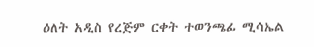ዕለት አዲስ የረጅም ርቀት ተወንጫፊ ሚሳኤል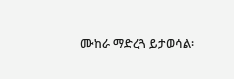ሙከራ ማድረጓ ይታወሳል፡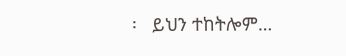፡   ይህን ተከትሎም…